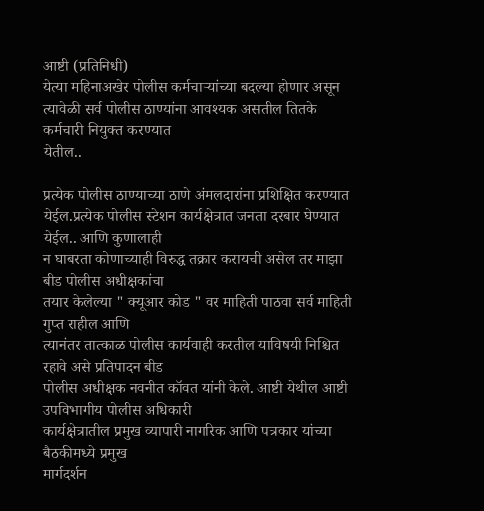आष्टी (प्रतिनिधी)
येत्या महिनाअखेर पोलीस कर्मचाऱ्यांच्या बदल्या होणार असून
त्यावेळी सर्व पोलीस ठाण्यांना आवश्यक असतील तितके कर्मचारी नियुक्त करण्यात
येतील..

प्रत्येक पोलीस ठाण्याच्या ठाणे अंमलदारांना प्रशिक्षित करण्यात
येईल.प्रत्येक पोलीस स्टेशन कार्यक्षेत्रात जनता दरबार घेण्यात येईल.. आणि कुणालाही
न घाबरता कोणाच्याही विरुद्ध तक्रार करायची असेल तर माझा बीड पोलीस अधीक्षकांचा
तयार केलेल्या " क्यूआर कोड " वर माहिती पाठवा सर्व माहिती गुप्त राहील आणि
त्यानंतर तात्काळ पोलीस कार्यवाही करतील याविषयी निश्चित रहावे असे प्रतिपादन बीड
पोलीस अधीक्षक नवनीत कॉवत यांनी केले. आष्टी येथील आष्टी उपविभागीय पोलीस अधिकारी
कार्यक्षेत्रातील प्रमुख व्यापारी नागरिक आणि पत्रकार यांच्या बैठकीमध्ये प्रमुख
मार्गदर्शन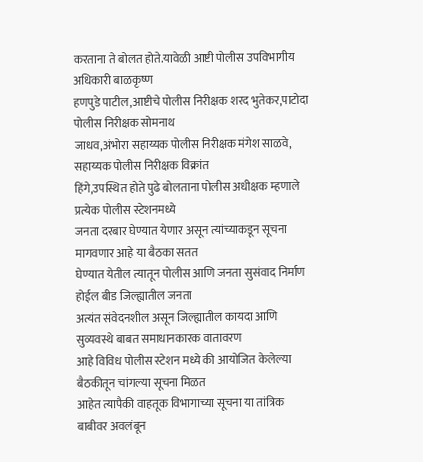करताना ते बोलत होते.यावेळी आष्टी पोलीस उपविभागीय अधिकारी बाळकृष्ण
हणपुडे पाटील,आष्टीचे पोलीस निरीक्षक शरद भुतेकर,पाटोदा पोलीस निरीक्षक सोमनाथ
जाधव,अंभोरा सहाय्यक पोलीस निरीक्षक मंगेश साळवे, सहाय्यक पोलीस निरीक्षक विक्रांत
हिंगे,उपस्थित होते पुढे बोलताना पोलीस अधीक्षक म्हणाले प्रत्येक पोलीस स्टेशनमध्ये
जनता दरबार घेण्यात येणार असून त्यांच्याकडून सूचना मागवणार आहे या बैठका सतत
घेण्यात येतील त्यातून पोलीस आणि जनता सुसंवाद निर्माण होईल बीड जिल्ह्यातील जनता
अत्यंत संवेदनशील असून जिल्ह्यातील कायदा आणि सुव्यवस्थे बाबत समाधानकारक वातावरण
आहे विविध पोलीस स्टेशन मध्ये की आयोजित केलेल्या बैठकीतून चांगल्या सूचना मिळत
आहेत त्यापैकी वाहतूक विभागाच्या सूचना या तांत्रिक बाबीवर अवलंबून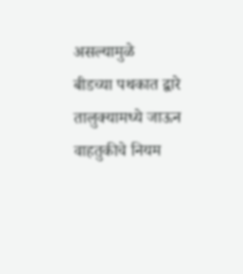असल्यामुळे
बीडच्या पथकात द्वारे तालुक्यामध्ये जाऊन वाहतुकीचे नियम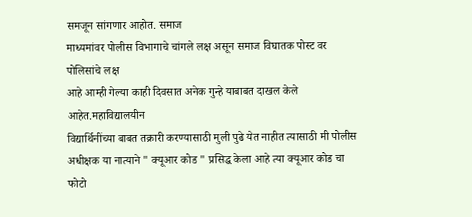समजून सांगणार आहोत. समाज
माध्यमांवर पोलीस विभागाचे चांगले लक्ष असून समाज विघातक पोस्ट वर पोलिसांचे लक्ष
आहे आम्ही गेल्या काही दिवसात अनेक गुन्हे याबाबत दाखल केले आहेत.महाविद्यालयीन
विद्यार्थिनींच्या बाबत तक्रारी करण्यासाठी मुली पुढे येत नाहीत त्यासाठी मी पोलीस
अधीक्षक या नात्याने " क्यूआर कोड " प्रसिद्ध केला आहे त्या क्यूआर कोड चा फोटो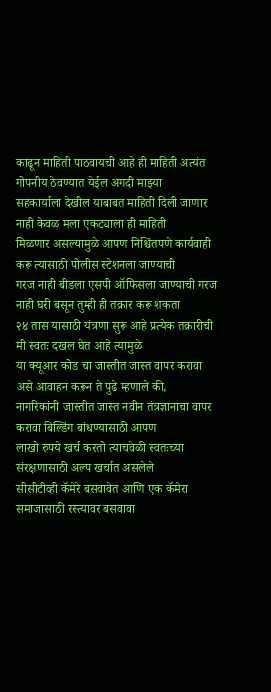काढून माहिती पाठवायची आहे ही माहिती अत्यंत गोपनीय ठेवण्यात येईल अगदी माझ्या
सहकार्याला देखील याबाबत माहिती दिली जाणार नाही केवळ मला एकट्याला ही माहिती
मिळणार असल्यामुळे आपण निश्चिंतपणे कार्यवाही करू त्यासाठी पोलीस स्टेशनला जाण्याची
गरज नाही बीडला एसपी ऑफिसला जाण्याची गरज नाही घरी बसून तुम्ही ही तक्रार करू शकता
२४ तास यासाठी यंत्रणा सुरू आहे प्रत्येक तक्रारीची मी स्वतः दखल घेत आहे त्यामुळे
या क्यूआर कोड चा जास्तीत जास्त वापर करावा असे आवाहन करून ते पुढे म्हणाले की,
नागरिकांनी जास्तीत जास्त नवीन तंत्रज्ञानाचा वापर करावा बिल्डिंग बांधण्यासाठी आपण
लाखो रुपये खर्च करतो त्याचवेळी स्वतःच्या संरक्षणासाठी अल्प खर्चात असलेले
सीसीटीव्ही कॅमेरे बसवावेत आणि एक कॅमेरा समाजासाठी रस्त्यावर बसवावा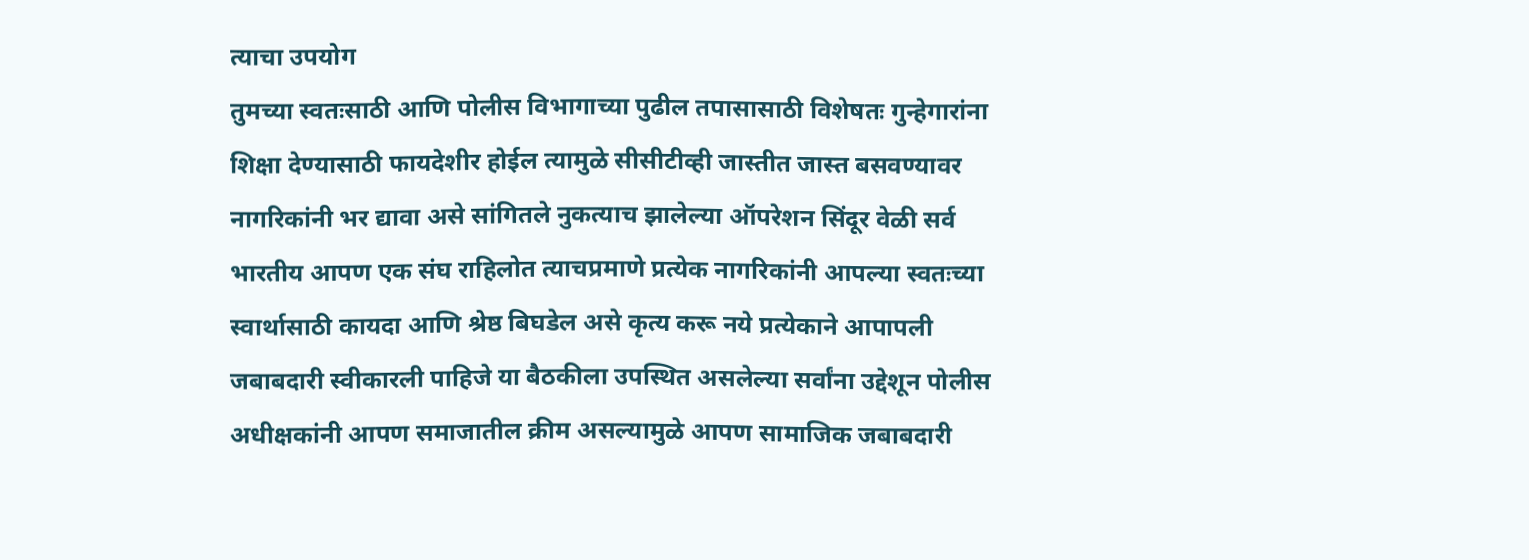त्याचा उपयोग
तुमच्या स्वतःसाठी आणि पोलीस विभागाच्या पुढील तपासासाठी विशेषतः गुन्हेगारांना
शिक्षा देण्यासाठी फायदेशीर होईल त्यामुळे सीसीटीव्ही जास्तीत जास्त बसवण्यावर
नागरिकांनी भर द्यावा असे सांगितले नुकत्याच झालेल्या ऑपरेशन सिंदूर वेळी सर्व
भारतीय आपण एक संघ राहिलोत त्याचप्रमाणे प्रत्येक नागरिकांनी आपल्या स्वतःच्या
स्वार्थासाठी कायदा आणि श्रेष्ठ बिघडेल असे कृत्य करू नये प्रत्येकाने आपापली
जबाबदारी स्वीकारली पाहिजे या बैठकीला उपस्थित असलेल्या सर्वांना उद्देशून पोलीस
अधीक्षकांनी आपण समाजातील क्रीम असल्यामुळे आपण सामाजिक जबाबदारी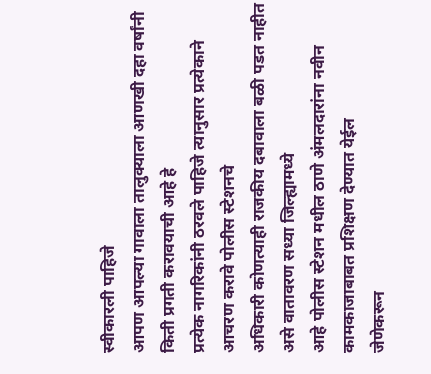स्वीकारली पाहिजे
आपण आपल्या गावाला तालुक्याला आणखी दहा वर्षांनी किती प्रगती करावयाची आहे हे
प्रत्येक नागरिकांनी ठरवले पाहिजे त्यानुसार प्रत्येकाने आचरण करावे पोलीस स्टेशनचे
अधिकारी कोणत्याही राजकीय दबावाला बळी पडत नाहीत असे वातावरण सध्या जिल्ह्यामध्ये
आहे पोलीस स्टेशन मधील ठाणे अंमलदारांना नवीन कामकाजाबाबत प्रशिक्षण देण्यात येईल
जेणेकरून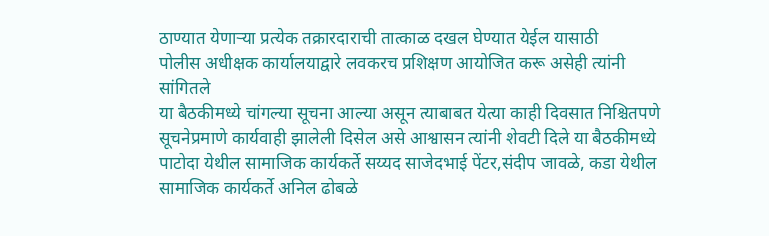ठाण्यात येणाऱ्या प्रत्येक तक्रारदाराची तात्काळ दखल घेण्यात येईल यासाठी
पोलीस अधीक्षक कार्यालयाद्वारे लवकरच प्रशिक्षण आयोजित करू असेही त्यांनी सांगितले
या बैठकीमध्ये चांगल्या सूचना आल्या असून त्याबाबत येत्या काही दिवसात निश्चितपणे
सूचनेप्रमाणे कार्यवाही झालेली दिसेल असे आश्वासन त्यांनी शेवटी दिले या बैठकीमध्ये
पाटोदा येथील सामाजिक कार्यकर्ते सय्यद साजेदभाई पेंटर,संदीप जावळे, कडा येथील
सामाजिक कार्यकर्ते अनिल ढोबळे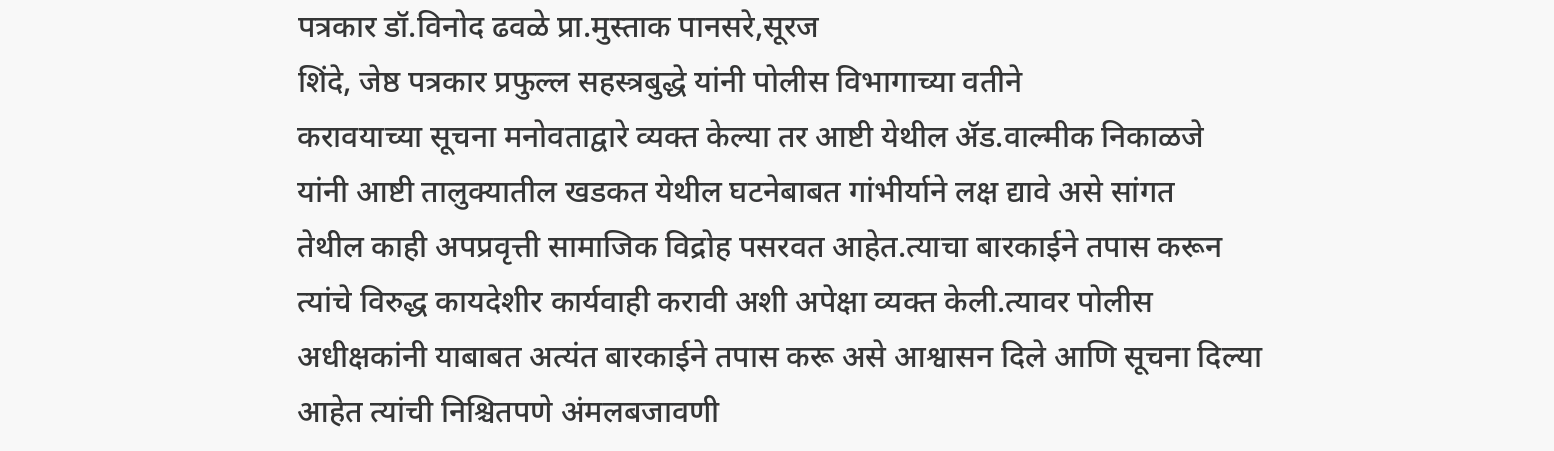पत्रकार डॉ.विनोद ढवळे प्रा.मुस्ताक पानसरे,सूरज
शिंदे, जेष्ठ पत्रकार प्रफुल्ल सहस्त्रबुद्धे यांनी पोलीस विभागाच्या वतीने
करावयाच्या सूचना मनोवताद्वारे व्यक्त केल्या तर आष्टी येथील ॲड.वाल्मीक निकाळजे
यांनी आष्टी तालुक्यातील खडकत येथील घटनेबाबत गांभीर्याने लक्ष द्यावे असे सांगत
तेथील काही अपप्रवृत्ती सामाजिक विद्रोह पसरवत आहेत.त्याचा बारकाईने तपास करून
त्यांचे विरुद्ध कायदेशीर कार्यवाही करावी अशी अपेक्षा व्यक्त केली.त्यावर पोलीस
अधीक्षकांनी याबाबत अत्यंत बारकाईने तपास करू असे आश्वासन दिले आणि सूचना दिल्या
आहेत त्यांची निश्चितपणे अंमलबजावणी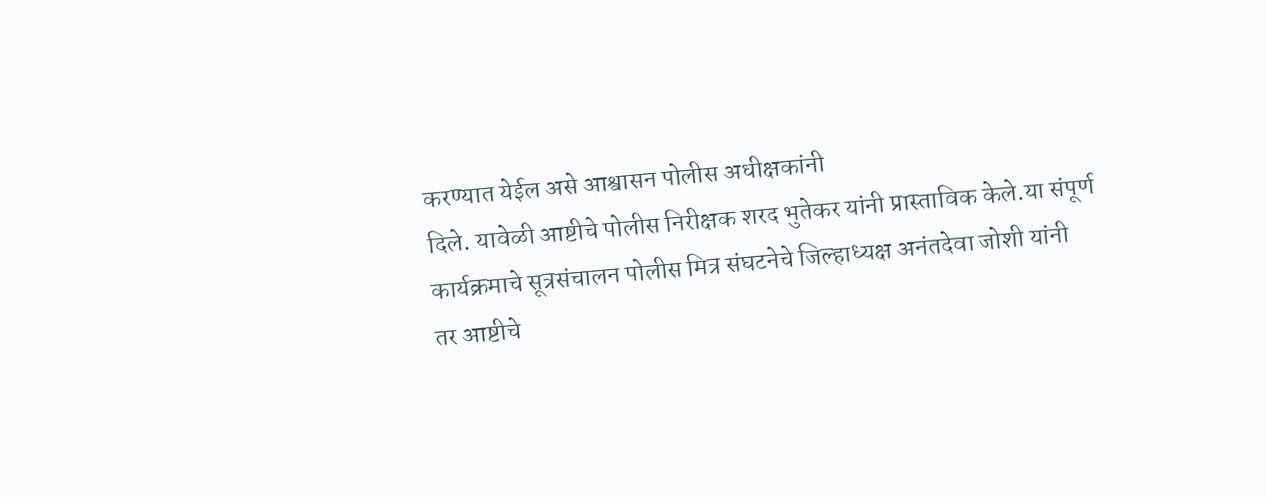करण्यात येईल असे आश्वासन पोलीस अधीक्षकांनी
दिले. यावेळी आष्टीचे पोलीस निरीक्षक शरद भुतेकर यांनी प्रास्ताविक केले.या संपूर्ण
कार्यक्रमाचे सूत्रसंचालन पोलीस मित्र संघटनेचे जिल्हाध्यक्ष अनंतदेवा जोशी यांनी
तर आष्टीचे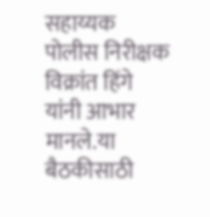सहाय्यक पोलीस निरीक्षक विक्रांत हिंगे यांनी आभार मानले.या बैठकीसाठी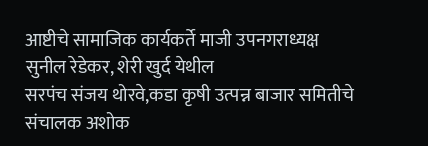आष्टीचे सामाजिक कार्यकर्ते माजी उपनगराध्यक्ष सुनील रेडेकर, शेरी खुर्द येथील
सरपंच संजय थोरवे,कडा कृषी उत्पन्न बाजार समितीचे संचालक अशोक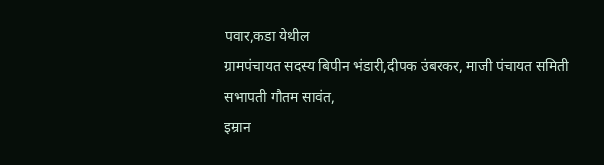पवार,कडा येथील
ग्रामपंचायत सदस्य बिपीन भंडारी,दीपक उंबरकर, माजी पंचायत समिती सभापती गौतम सावंत,
इम्रान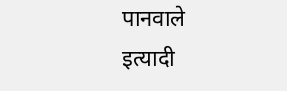पानवाले इत्यादी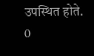उपस्थित होते.
0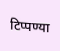टिप्पण्या